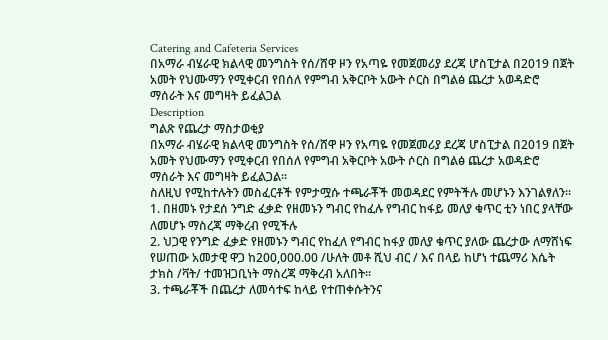Catering and Cafeteria Services
በአማራ ብሄራዊ ክልላዊ መንግስት የሰ/ሸዋ ዞን የአጣዬ የመጀመሪያ ደረጃ ሆስፒታል በ2019 በጀት አመት የህሙማን የሚቀርብ የበሰለ የምግብ አቅርቦት አውት ሶርስ በግልፅ ጨረታ አወዳድሮ ማሰራት እና መግዛት ይፈልጋል
Description
ግልጽ የጨረታ ማስታወቂያ
በአማራ ብሄራዊ ክልላዊ መንግስት የሰ/ሸዋ ዞን የአጣዬ የመጀመሪያ ደረጃ ሆስፒታል በ2019 በጀት አመት የህሙማን የሚቀርብ የበሰለ የምግብ አቅርቦት አውት ሶርስ በግልፅ ጨረታ አወዳድሮ ማሰራት እና መግዛት ይፈልጋል፡፡
ስለዚህ የሚከተሉትን መስፈርቶች የምታሟሱ ተጫራቾች መወዳደር የምትችሉ መሆኑን እንገልፃለን፡፡
1. በዘመኑ የታደሰ ንግድ ፈቃድ የዘመኑን ግብር የከፈሉ የግብር ከፋይ መለያ ቁጥር ቲን ነበር ያላቸው ለመሆኑ ማስረጃ ማቅረብ የሚችሉ
2. ህጋዊ የንግድ ፈቃድ የዘመኑን ግብር የከፈለ የግብር ከፋያ መለያ ቁጥር ያለው ጨረታው ለማሸነፍ የሠጠው አመታዊ ዋጋ ከ200,000.00 /ሁለት መቶ ሺህ ብር / እና በላይ ከሆነ ተጨማሪ እሴት ታክስ /ቫት/ ተመዝጋቢነት ማስረጃ ማቅረብ አለበት።
3. ተጫራቾች በጨረታ ለመሳተፍ ከላይ የተጠቀሱትንና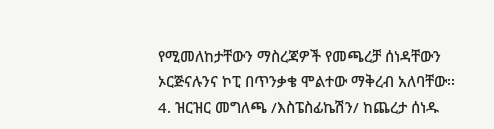የሚመለከታቸውን ማስረጃዎች የመጫረቻ ሰነዳቸውን ኦርጅናሉንና ኮፒ በጥንቃቄ ሞልተው ማቅረብ አለባቸው፡፡
4. ዝርዝር መግለጫ /እስፔስፊኬሽን/ ከጨረታ ሰነዱ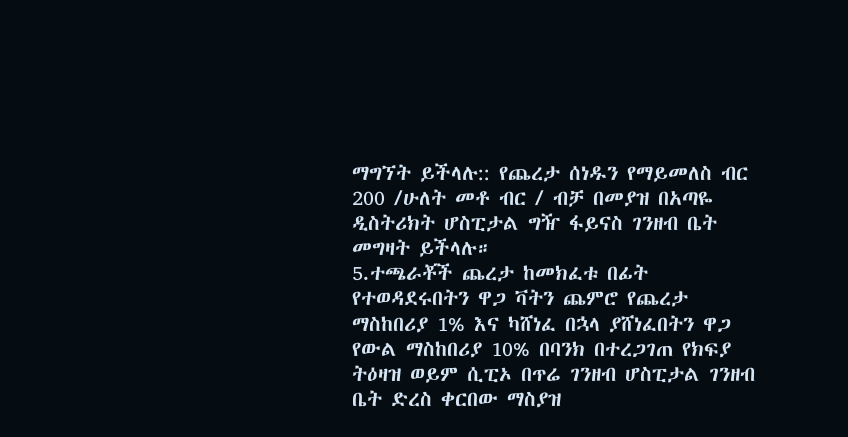ማግኘት ይችላሉ:: የጨረታ ሰነዱን የማይመለስ ብር 200 /ሁለት መቶ ብር / ብቻ በመያዝ በአጣዬ ዲስትሪክት ሆስፒታል ግዥ ፋይናስ ገንዘብ ቤት መግዛት ይችላሉ።
5.ተጫራቾች ጨረታ ከመክፈቱ በፊት የተወዳደሩበትን ዋጋ ቫትን ጨምሮ የጨረታ ማስከበሪያ 1% እና ካሸነፈ በኋላ ያሸነፈበትን ዋጋ የውል ማስከበሪያ 10% በባንክ በተረጋገጠ የክፍያ ትዕዛዝ ወይም ሲፒኦ በጥሬ ገንዘብ ሆስፒታል ገንዘብ ቤት ድረስ ቀርበው ማስያዝ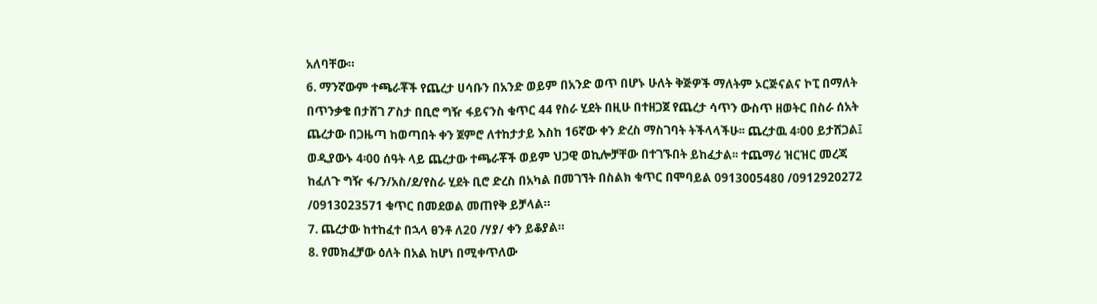አለባቸው።
6. ማንኛውም ተጫራቾች የጨረታ ሀሳቡን በአንድ ወይም በአንድ ወጥ በሆኑ ሁለት ቅጅዎች ማለትም ኦርጅናልና ኮፒ በማለት በጥንቃቄ በታሸገ ፖስታ በቢሮ ግዥ ፋይናንስ ቁጥር 44 የስራ ሂደት በዚሁ በተዘጋጀ የጨረታ ሳጥን ውስጥ ዘወትር በስራ ሰአት ጨረታው በጋዜጣ ከወጣበት ቀን ጀምሮ ለተከታታይ እስከ 16ኛው ቀን ድረስ ማስገባት ትችላላችሁ፡፡ ጨረታዉ 4፡00 ይታሸጋል፤ ወዲያውኑ 4፡00 ሰዓት ላይ ጨረታው ተጫራቾች ወይም ህጋዊ ወኪሎቻቸው በተገኙበት ይከፈታል፡፡ ተጨማሪ ዝርዝር መረጃ ከፈለጉ ግዥ ፋ/ን/አስ/ደ/የስራ ሂደት ቢሮ ድረስ በአካል በመገኘት በስልክ ቁጥር በሞባይል 0913005480 /0912920272 /0913023571 ቁጥር በመደወል መጠየቅ ይቻላል።
7. ጨረታው ከተከፈተ በኋላ ፀንቶ ለ20 /ሃያ/ ቀን ይቆያል።
8. የመክፈቻው ዕለት በአል ከሆነ በሚቀጥለው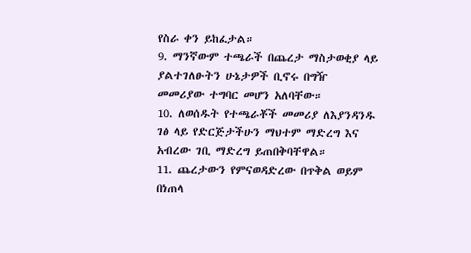የስራ ቀን ይከፈታል።
9. ማንኛውም ተጫራች በጨረታ ማስታወቂያ ላይ ያልተገለፁትን ሁኔታዎች ቢኖሩ በግዥ መመሪያው ተግባር መሆን አለባቸው።
10. ለወሰዱት የተጫራቾች መመሪያ ለእያንዳንዱ ገፅ ላይ የድርጅታችሁን ማህተም ማድረግ እና አብረው ገቢ ማድረግ ይጠበቅባቸዋል።
11. ጨረታውን የምናወዳድረው በጥቅል ወይም በነጠላ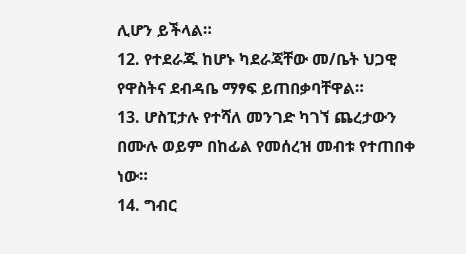ሊሆን ይችላል።
12. የተደራጁ ከሆኑ ካደራጃቸው መ/ቤት ህጋዊ የዋስትና ደብዳቤ ማፃፍ ይጠበቃባቸዋል።
13. ሆስፒታሉ የተሻለ መንገድ ካገኘ ጨረታውን በሙሉ ወይም በከፊል የመሰረዝ መብቱ የተጠበቀ ነው።
14. ግብር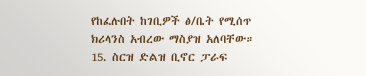የከፈሉበት ከገቢዎች ፅ/ቤት የሚሰጥ ክሪላንስ አብረው ማስያዝ አለባቸው።
15. ስርዝ ድልዝ ቢኖር ፓራፍ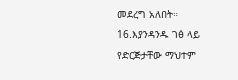መደረግ አለበት።
16.እያንዳንዱ ገፅ ላይ የድርጅታቸው ማህተም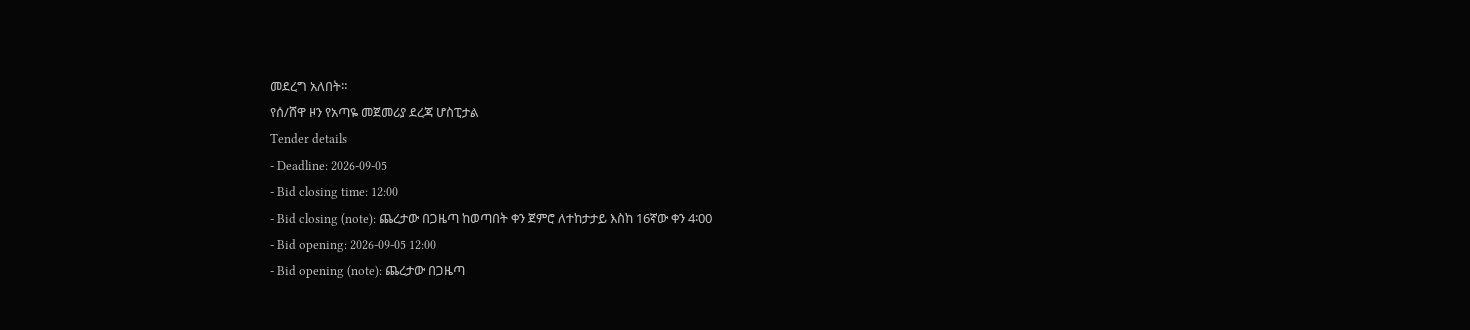መደረግ አለበት።
የሰ/ሸዋ ዞን የአጣዬ መጀመሪያ ደረጃ ሆስፒታል
Tender details
- Deadline: 2026-09-05
- Bid closing time: 12:00
- Bid closing (note): ጨረታው በጋዜጣ ከወጣበት ቀን ጀምሮ ለተከታታይ እስከ 16ኛው ቀን 4፡00
- Bid opening: 2026-09-05 12:00
- Bid opening (note): ጨረታው በጋዜጣ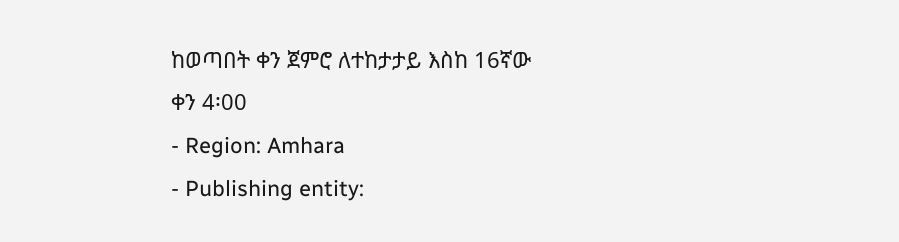ከወጣበት ቀን ጀምሮ ለተከታታይ እስከ 16ኛው ቀን 4፡00
- Region: Amhara
- Publishing entity: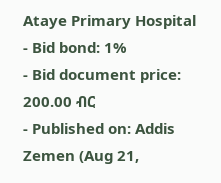Ataye Primary Hospital
- Bid bond: 1%
- Bid document price: 200.00 ብር
- Published on: Addis Zemen (Aug 21,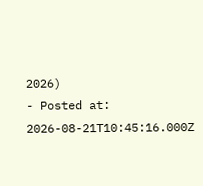2026)
- Posted at: 2026-08-21T10:45:16.000Z